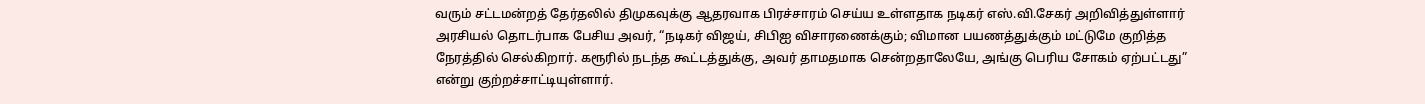வரும் சட்டமன்றத் தேர்தலில் திமுகவுக்கு ஆதரவாக பிரச்சாரம் செய்ய உள்ளதாக நடிகர் எஸ்.வி.சேகர் அறிவித்துள்ளார்
அரசியல் தொடர்பாக பேசிய அவர், “நடிகர் விஜய், சிபிஐ விசாரணைக்கும்; விமான பயணத்துக்கும் மட்டுமே குறித்த நேரத்தில் செல்கிறார். கரூரில் நடந்த கூட்டத்துக்கு, அவர் தாமதமாக சென்றதாலேயே, அங்கு பெரிய சோகம் ஏற்பட்டது” என்று குற்றச்சாட்டியுள்ளார்.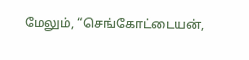மேலும், “செங்கோட்டையன்,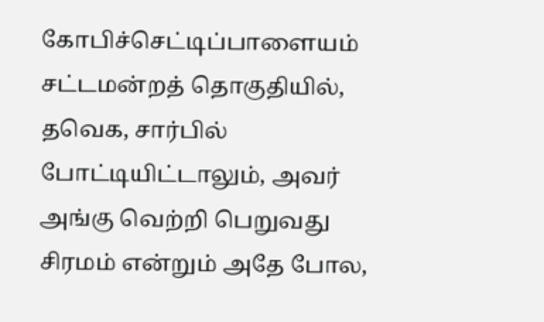கோபிச்செட்டிப்பாளையம் சட்டமன்றத் தொகுதியில், தவெக, சார்பில் போட்டியிட்டாலும், அவர் அங்கு வெற்றி பெறுவது சிரமம் என்றும் அதே போல,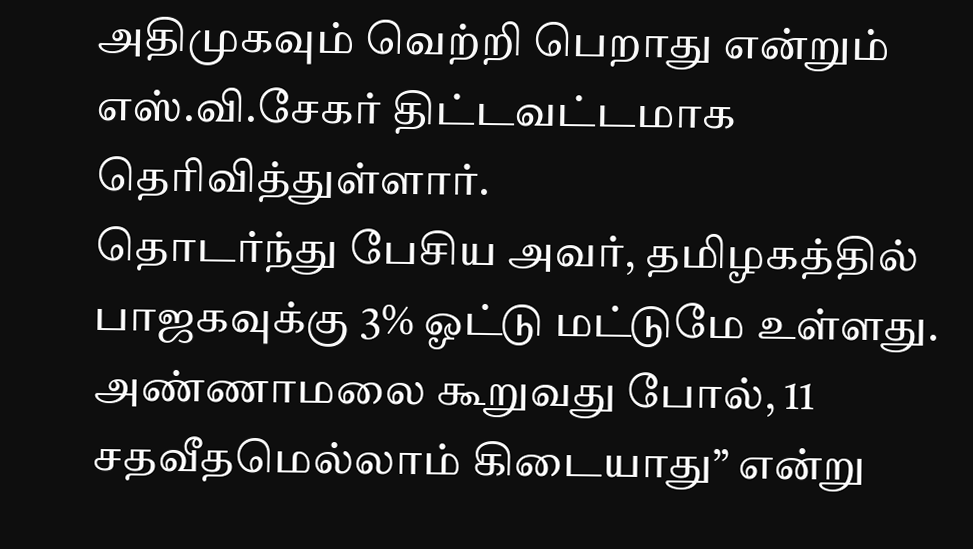அதிமுகவும் வெற்றி பெறாது என்றும் எஸ்.வி.சேகர் திட்டவட்டமாக தெரிவித்துள்ளார்.
தொடர்ந்து பேசிய அவர், தமிழகத்தில் பாஜகவுக்கு 3% ஓட்டு மட்டுமே உள்ளது. அண்ணாமலை கூறுவது போல், 11 சதவீதமெல்லாம் கிடையாது” என்று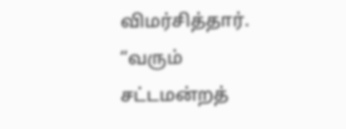விமர்சித்தார்.
“வரும் சட்டமன்றத்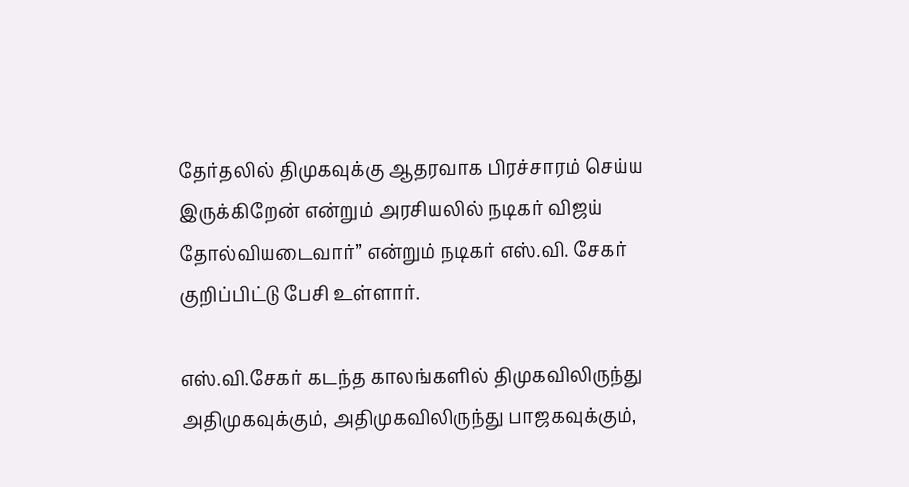தேர்தலில் திமுகவுக்கு ஆதரவாக பிரச்சாரம் செய்ய இருக்கிறேன் என்றும் அரசியலில் நடிகர் விஜய் தோல்வியடைவார்” என்றும் நடிகர் எஸ்.வி. சேகர் குறிப்பிட்டு பேசி உள்ளார்.

எஸ்.வி.சேகர் கடந்த காலங்களில் திமுகவிலிருந்து அதிமுகவுக்கும், அதிமுகவிலிருந்து பாஜகவுக்கும்,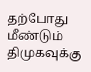தற்போது மீண்டும் திமுகவுக்கு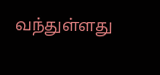வந்துள்ளது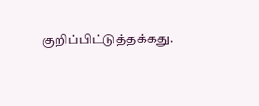குறிப்பிட்டுத்தக்கது.